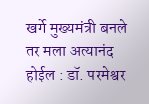खर्गे मुख्यमंत्री बनले तर मला अत्यानंद होईल : डॉ. परमेश्वर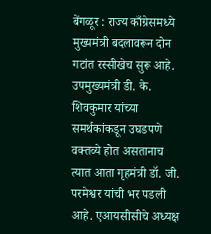बेंगळूर : राज्य काँग्रेसमध्ये मुख्यमंत्री बदलावरून दोन गटांत रस्सीखेच सुरू आहे. उपमुख्यमंत्री डी. के. शिवकुमार यांच्या समर्थकांकडून उघडपणे वक्तव्ये होत असतानाच त्यात आता गृहमंत्री डॉ. जी. परमेश्वर यांची भर पडली आहे. एआयसीसीचे अध्यक्ष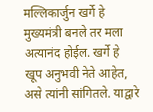मल्लिकार्जुन खर्गे हे मुख्यमंत्री बनले तर मला अत्यानंद होईल. खर्गे हे खूप अनुभवी नेते आहेत, असे त्यांनी सांगितले. याद्वारे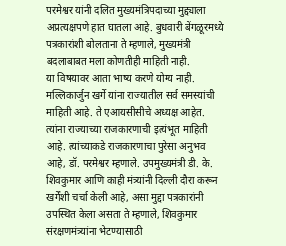परमेश्वर यांनी दलित मुख्यमंत्रिपदाच्या मुद्द्याला अप्रत्यक्षपणे हात घातला आहे. बुधवारी बेंगळूरमध्ये पत्रकारांशी बोलताना ते म्हणाले, मुख्यमंत्री बदलाबाबत मला कोणतीही माहिती नाही.
या विषयावर आता भाष्य करणे योग्य नाही. मल्लिकार्जुन खर्गे यांना राज्यातील सर्व समस्यांची माहिती आहे. ते एआयसीसीचे अध्यक्ष आहेत. त्यांना राज्याच्या राजकारणाची इत्यंभूत माहिती आहे. त्यांच्याकडे राजकारणाचा पुरेसा अनुभव आहे, डॉ. परमेश्वर म्हणाले. उपमुख्यमंत्री डी. के. शिवकुमार आणि काही मंत्र्यांनी दिल्ली दौरा करून खर्गेंशी चर्चा केली आहे, असा मुद्दा पत्रकारांनी उपस्थित केला असता ते म्हणाले, शिवकुमार संरक्षणमंत्र्यांना भेटण्यासाठी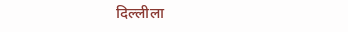दिल्लीला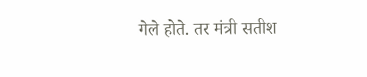गेले होते. तर मंत्री सतीश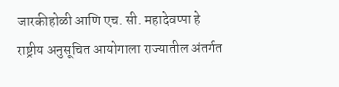जारकीहोळी आणि एच. सी. महादेवप्पा हे राष्ट्रीय अनुसूचित आयोगाला राज्यातील अंतर्गत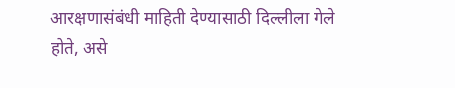आरक्षणासंबंधी माहिती देण्यासाठी दिल्लीला गेले होते, असे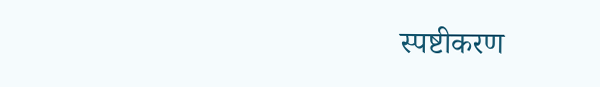स्पष्टीकरण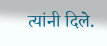त्यांनी दिले.